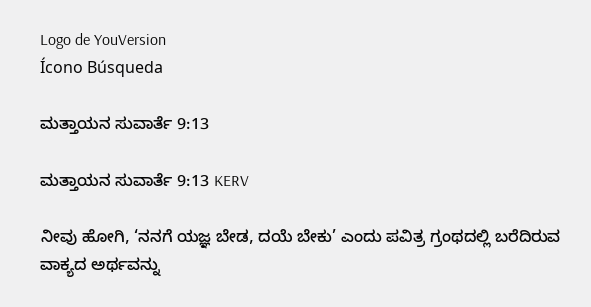Logo de YouVersion
Ícono Búsqueda

ಮತ್ತಾಯನ ಸುವಾರ್ತೆ 9:13

ಮತ್ತಾಯನ ಸುವಾರ್ತೆ 9:13 KERV

ನೀವು ಹೋಗಿ, ‘ನನಗೆ ಯಜ್ಞ ಬೇಡ, ದಯೆ ಬೇಕು’ ಎಂದು ಪವಿತ್ರ ಗ್ರಂಥದಲ್ಲಿ ಬರೆದಿರುವ ವಾಕ್ಯದ ಅರ್ಥವನ್ನು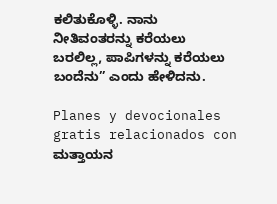ಕಲಿತುಕೊಳ್ಳಿ. ನಾನು ನೀತಿವಂತರನ್ನು ಕರೆಯಲು ಬರಲಿಲ್ಲ, ಪಾಪಿಗಳನ್ನು ಕರೆಯಲು ಬಂದೆನು” ಎಂದು ಹೇಳಿದನು.

Planes y devocionales gratis relacionados con ಮತ್ತಾಯನ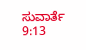ಸುವಾರ್ತೆ 9:13